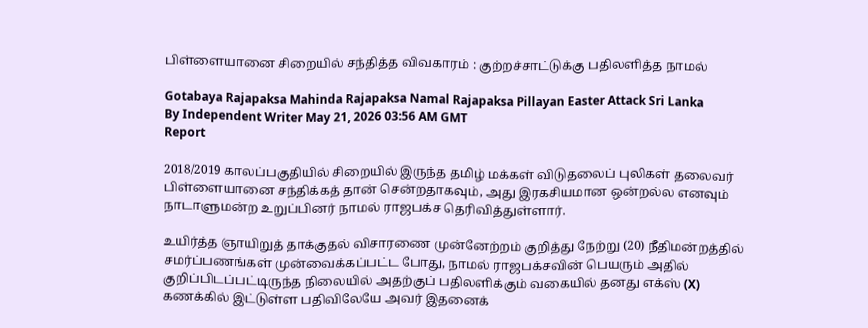பிள்ளையானை சிறையில் சந்தித்த விவகாரம் : குற்றச்சாட்டுக்கு பதிலளித்த நாமல்

Gotabaya Rajapaksa Mahinda Rajapaksa Namal Rajapaksa Pillayan Easter Attack Sri Lanka
By Independent Writer May 21, 2026 03:56 AM GMT
Report

2018/2019 காலப்பகுதியில் சிறையில் இருந்த தமிழ் மக்கள் விடுதலைப் புலிகள் தலைவர் பிள்ளையானை சந்திக்கத் தான் சென்றதாகவும், அது இரகசியமான ஒன்றல்ல எனவும் நாடாளுமன்ற உறுப்பினர் நாமல் ராஜபக்ச தெரிவித்துள்ளார்.

உயிர்த்த ஞாயிறுத் தாக்குதல் விசாரணை முன்னேற்றம் குறித்து நேற்று (20) நீதிமன்றத்தில் சமர்ப்பணங்கள் முன்வைக்கப்பட்ட போது, நாமல் ராஜபக்சவின் பெயரும் அதில் குறிப்பிடப்பட்டிருந்த நிலையில் அதற்குப் பதிலளிக்கும் வகையில் தனது எக்ஸ் (X) கணக்கில் இட்டுள்ள பதிவிலேயே அவர் இதனைக்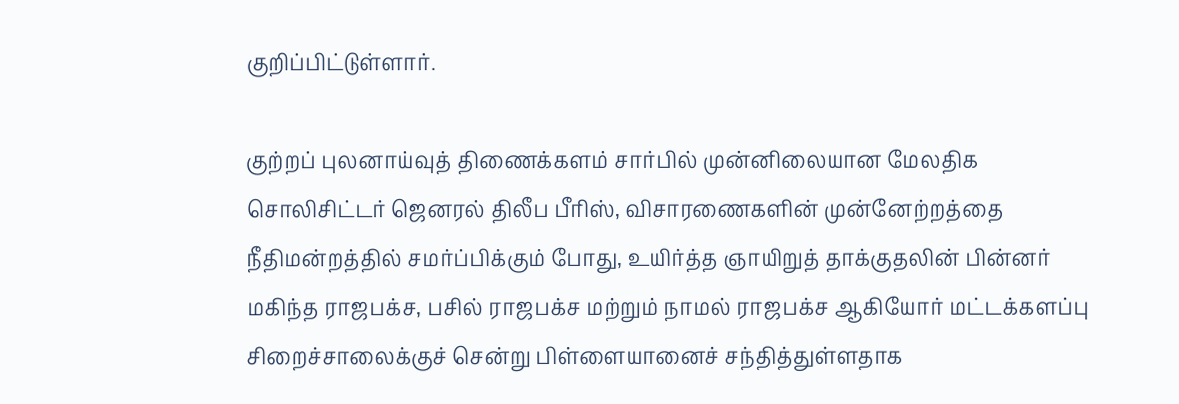குறிப்பிட்டுள்ளார்.

குற்றப் புலனாய்வுத் திணைக்களம் சார்பில் முன்னிலையான மேலதிக சொலிசிட்டர் ஜெனரல் திலீப பீரிஸ், விசாரணைகளின் முன்னேற்றத்தை நீதிமன்றத்தில் சமர்ப்பிக்கும் போது, உயிர்த்த ஞாயிறுத் தாக்குதலின் பின்னர் மகிந்த ராஜபக்ச, பசில் ராஜபக்ச மற்றும் நாமல் ராஜபக்ச ஆகியோர் மட்டக்களப்பு சிறைச்சாலைக்குச் சென்று பிள்ளையானைச் சந்தித்துள்ளதாக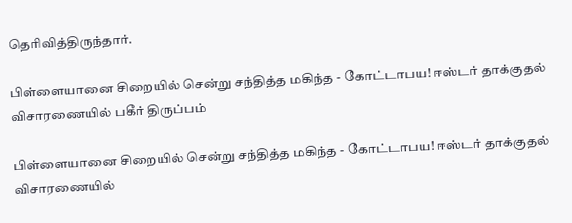தெரிவித்திருந்தார்.

பிள்ளையானை சிறையில் சென்று சந்தித்த மகிந்த - கோட்டாபய! ஈஸ்டர் தாக்குதல் விசாரணையில் பகீர் திருப்பம்

பிள்ளையானை சிறையில் சென்று சந்தித்த மகிந்த - கோட்டாபய! ஈஸ்டர் தாக்குதல் விசாரணையில்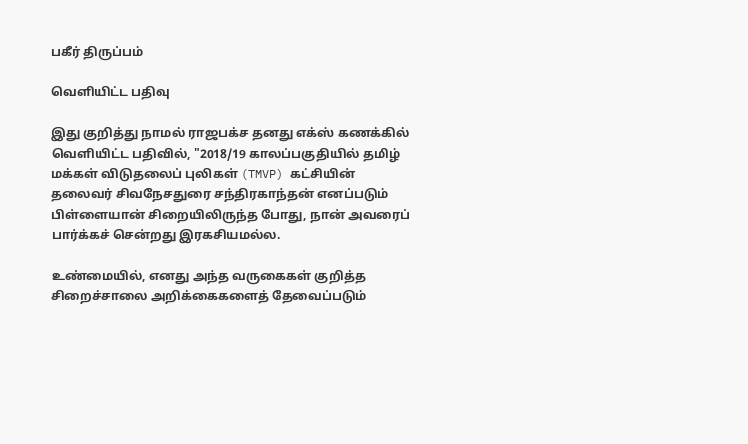பகீர் திருப்பம்

வெளியிட்ட பதிவு

இது குறித்து நாமல் ராஜபக்ச தனது எக்ஸ் கணக்கில் வெளியிட்ட பதிவில், "2018/19 காலப்பகுதியில் தமிழ் மக்கள் விடுதலைப் புலிகள் (TMVP) கட்சியின் தலைவர் சிவநேசதுரை சந்திரகாந்தன் எனப்படும் பிள்ளையான் சிறையிலிருந்த போது, நான் அவரைப் பார்க்கச் சென்றது இரகசியமல்ல.

உண்மையில், எனது அந்த வருகைகள் குறித்த சிறைச்சாலை அறிக்கைகளைத் தேவைப்படும்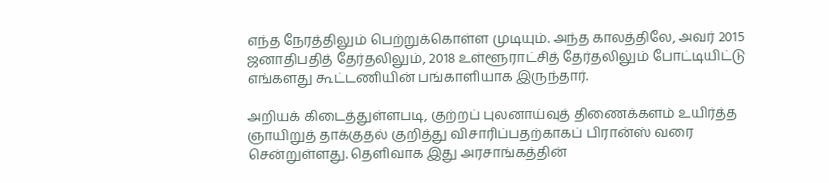எந்த நேரத்திலும் பெற்றுக்கொள்ள முடியும். அந்த காலத்திலே, அவர் 2015 ஜனாதிபதித் தேர்தலிலும், 2018 உள்ளூராட்சித் தேர்தலிலும் போட்டியிட்டு எங்களது கூட்டணியின் பங்காளியாக இருந்தார்.

அறியக் கிடைத்துள்ளபடி, குற்றப் புலனாய்வுத் திணைக்களம் உயிர்த்த ஞாயிறுத் தாக்குதல் குறித்து விசாரிப்பதற்காகப் பிரான்ஸ் வரை சென்றுள்ளது. தெளிவாக இது அரசாங்கத்தின்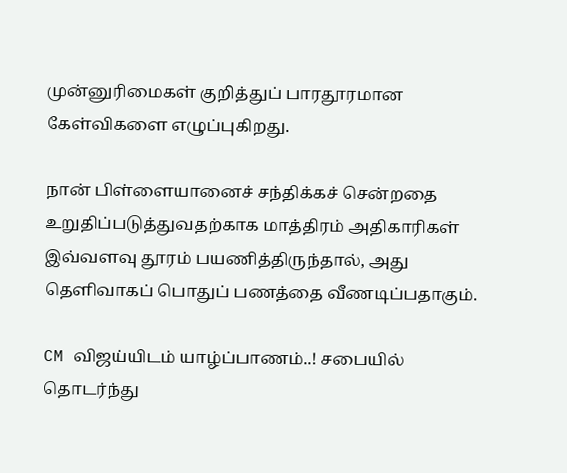முன்னுரிமைகள் குறித்துப் பாரதூரமான கேள்விகளை எழுப்புகிறது.

நான் பிள்ளையானைச் சந்திக்கச் சென்றதை உறுதிப்படுத்துவதற்காக மாத்திரம் அதிகாரிகள் இவ்வளவு தூரம் பயணித்திருந்தால், அது தெளிவாகப் பொதுப் பணத்தை வீணடிப்பதாகும்.

CM விஜய்யிடம் யாழ்ப்பாணம்..! சபையில் தொடர்ந்து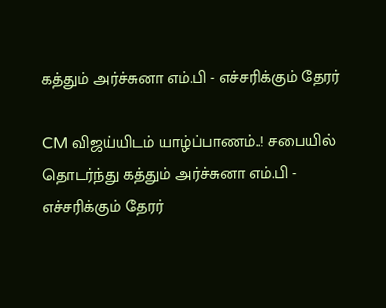கத்தும் அர்ச்சுனா எம்.பி - எச்சரிக்கும் தேரர்

CM விஜய்யிடம் யாழ்ப்பாணம்..! சபையில் தொடர்ந்து கத்தும் அர்ச்சுனா எம்.பி - எச்சரிக்கும் தேரர்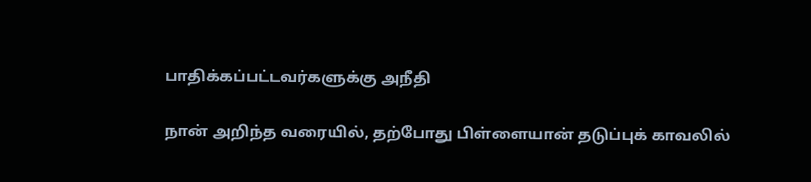பாதிக்கப்பட்டவர்களுக்கு அநீதி

நான் அறிந்த வரையில், தற்போது பிள்ளையான் தடுப்புக் காவலில்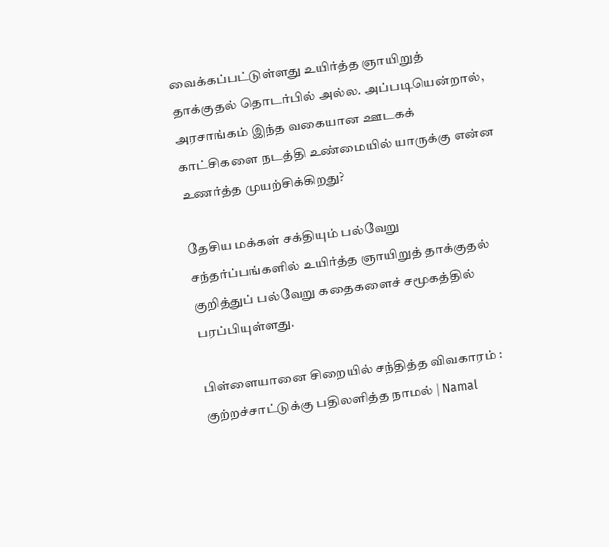வைக்கப்பட்டுள்ளது உயிர்த்த ஞாயிறுத் தாக்குதல் தொடர்பில் அல்ல. அப்படியென்றால், அரசாங்கம் இந்த வகையான ஊடகக் காட்சிகளை நடத்தி உண்மையில் யாருக்கு என்ன உணர்த்த முயற்சிக்கிறது?

தேசிய மக்கள் சக்தியும் பல்வேறு சந்தர்ப்பங்களில் உயிர்த்த ஞாயிறுத் தாக்குதல் குறித்துப் பல்வேறு கதைகளைச் சமூகத்தில் பரப்பியுள்ளது.

பிள்ளையானை சிறையில் சந்தித்த விவகாரம் : குற்றச்சாட்டுக்கு பதிலளித்த நாமல் | Namal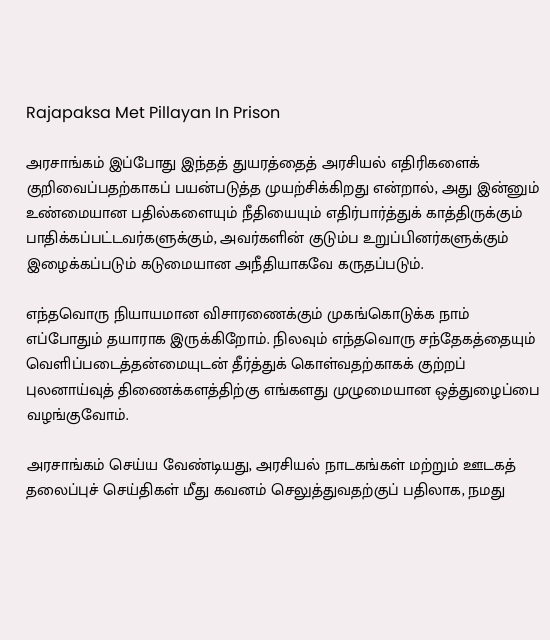Rajapaksa Met Pillayan In Prison

அரசாங்கம் இப்போது இந்தத் துயரத்தைத் அரசியல் எதிரிகளைக் குறிவைப்பதற்காகப் பயன்படுத்த முயற்சிக்கிறது என்றால், அது இன்னும் உண்மையான பதில்களையும் நீதியையும் எதிர்பார்த்துக் காத்திருக்கும் பாதிக்கப்பட்டவர்களுக்கும், அவர்களின் குடும்ப உறுப்பினர்களுக்கும் இழைக்கப்படும் கடுமையான அநீதியாகவே கருதப்படும்.

எந்தவொரு நியாயமான விசாரணைக்கும் முகங்கொடுக்க நாம் எப்போதும் தயாராக இருக்கிறோம். நிலவும் எந்தவொரு சந்தேகத்தையும் வெளிப்படைத்தன்மையுடன் தீர்த்துக் கொள்வதற்காகக் குற்றப் புலனாய்வுத் திணைக்களத்திற்கு எங்களது முழுமையான ஒத்துழைப்பை வழங்குவோம்.

அரசாங்கம் செய்ய வேண்டியது, அரசியல் நாடகங்கள் மற்றும் ஊடகத் தலைப்புச் செய்திகள் மீது கவனம் செலுத்துவதற்குப் பதிலாக, நமது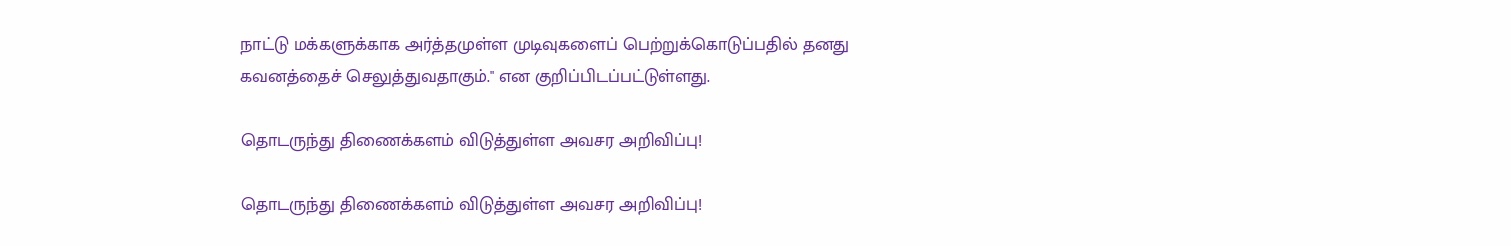நாட்டு மக்களுக்காக அர்த்தமுள்ள முடிவுகளைப் பெற்றுக்கொடுப்பதில் தனது கவனத்தைச் செலுத்துவதாகும்." என குறிப்பிடப்பட்டுள்ளது.

தொடருந்து திணைக்களம் விடுத்துள்ள அவசர அறிவிப்பு!

தொடருந்து திணைக்களம் விடுத்துள்ள அவசர அறிவிப்பு!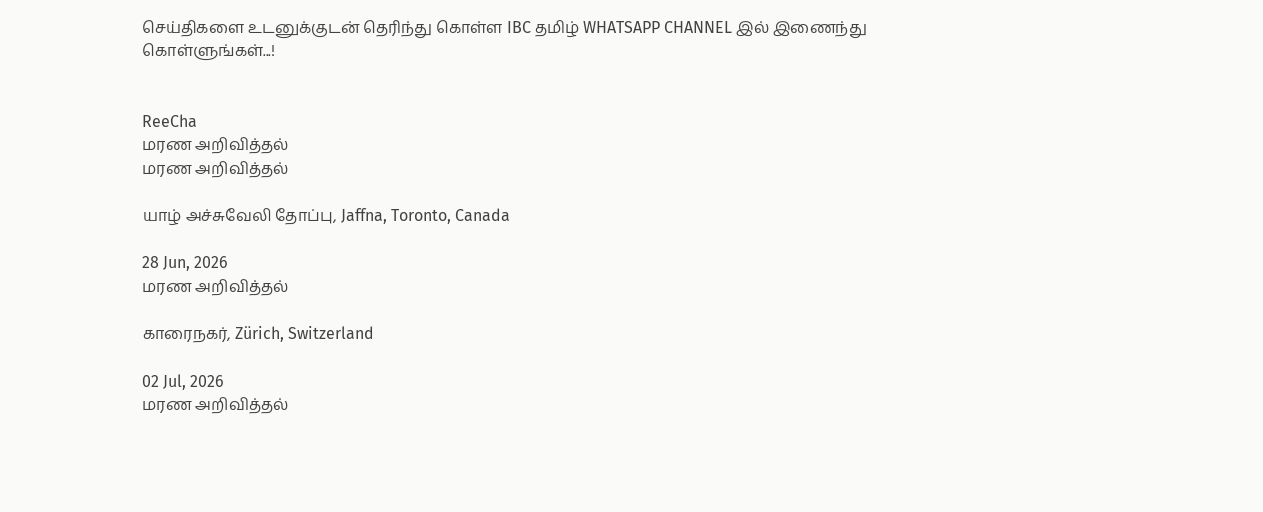செய்திகளை உடனுக்குடன் தெரிந்து கொள்ள IBC தமிழ் WHATSAPP CHANNEL இல் இணைந்து கொள்ளுங்கள்...!


ReeCha
மரண அறிவித்தல்
மரண அறிவித்தல்

யாழ் அச்சுவேலி தோப்பு, Jaffna, Toronto, Canada

28 Jun, 2026
மரண அறிவித்தல்

காரைநகர், Zürich, Switzerland

02 Jul, 2026
மரண அறிவித்தல்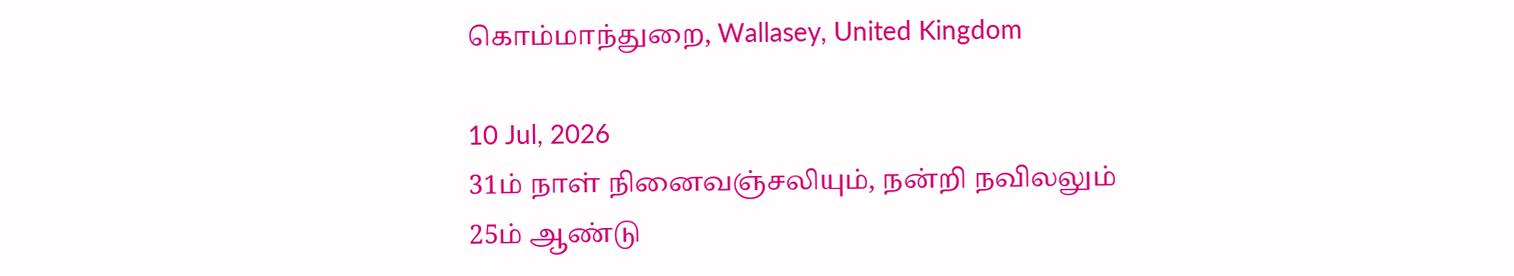கொம்மாந்துறை, Wallasey, United Kingdom

10 Jul, 2026
31ம் நாள் நினைவஞ்சலியும், நன்றி நவிலலும்
25ம் ஆண்டு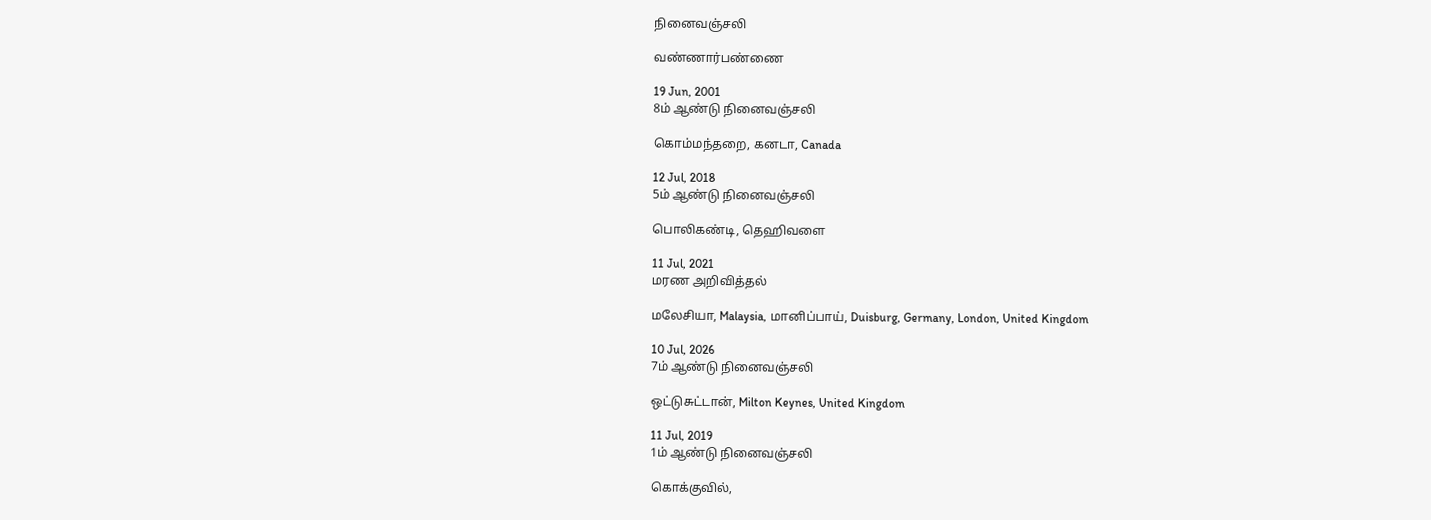நினைவஞ்சலி

வண்ணார்பண்ணை

19 Jun, 2001
8ம் ஆண்டு நினைவஞ்சலி

கொம்மந்தறை, கனடா, Canada

12 Jul, 2018
5ம் ஆண்டு நினைவஞ்சலி

பொலிகண்டி, தெஹிவளை

11 Jul, 2021
மரண அறிவித்தல்

மலேசியா, Malaysia, மானிப்பாய், Duisburg, Germany, London, United Kingdom

10 Jul, 2026
7ம் ஆண்டு நினைவஞ்சலி

ஒட்டுசுட்டான், Milton Keynes, United Kingdom

11 Jul, 2019
1ம் ஆண்டு நினைவஞ்சலி

கொக்குவில்,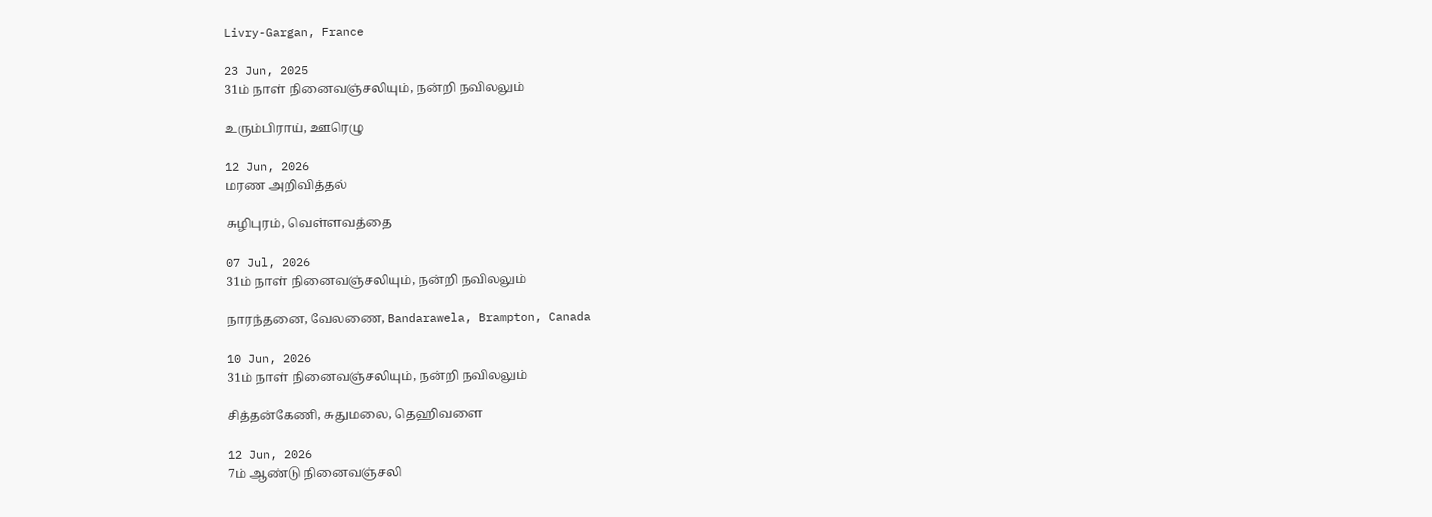Livry-Gargan, France

23 Jun, 2025
31ம் நாள் நினைவஞ்சலியும், நன்றி நவிலலும்

உரும்பிராய், ஊரெழு

12 Jun, 2026
மரண அறிவித்தல்

சுழிபுரம், வெள்ளவத்தை

07 Jul, 2026
31ம் நாள் நினைவஞ்சலியும், நன்றி நவிலலும்

நாரந்தனை, வேலணை, Bandarawela, Brampton, Canada

10 Jun, 2026
31ம் நாள் நினைவஞ்சலியும், நன்றி நவிலலும்

சித்தன்கேணி, சுதுமலை, தெஹிவளை

12 Jun, 2026
7ம் ஆண்டு நினைவஞ்சலி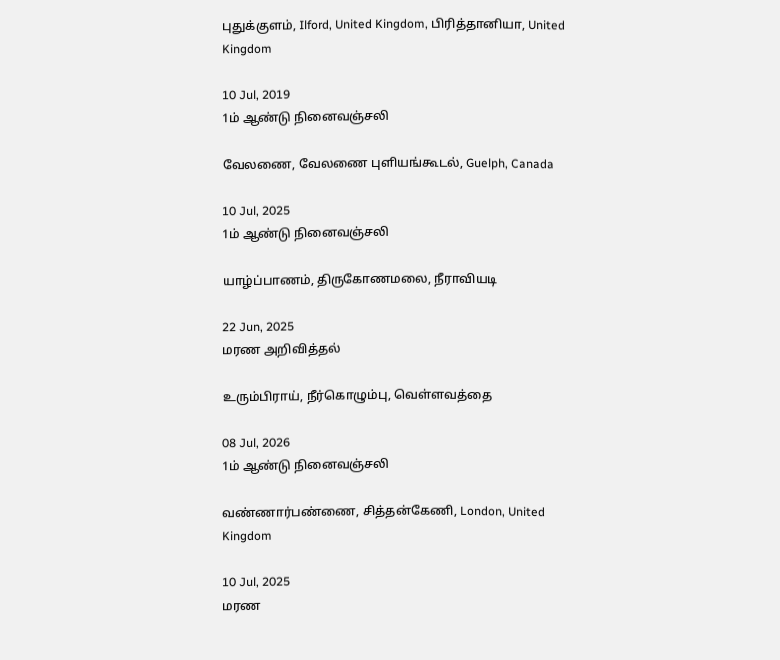புதுக்குளம், Ilford, United Kingdom, பிரித்தானியா, United Kingdom

10 Jul, 2019
1ம் ஆண்டு நினைவஞ்சலி

வேலணை, வேலணை புளியங்கூடல், Guelph, Canada

10 Jul, 2025
1ம் ஆண்டு நினைவஞ்சலி

யாழ்ப்பாணம், திருகோணமலை, நீராவியடி

22 Jun, 2025
மரண அறிவித்தல்

உரும்பிராய், நீர்கொழும்பு, வெள்ளவத்தை

08 Jul, 2026
1ம் ஆண்டு நினைவஞ்சலி

வண்ணார்பண்ணை, சித்தன்கேணி, London, United Kingdom

10 Jul, 2025
மரண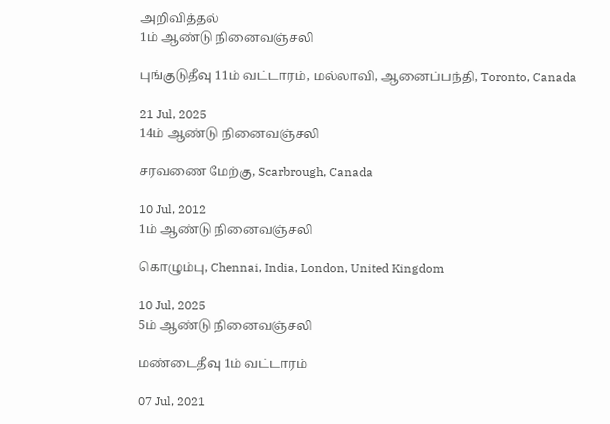அறிவித்தல்
1ம் ஆண்டு நினைவஞ்சலி

புங்குடுதீவு 11ம் வட்டாரம், மல்லாவி, ஆனைப்பந்தி, Toronto, Canada

21 Jul, 2025
14ம் ஆண்டு நினைவஞ்சலி

சரவணை மேற்கு, Scarbrough, Canada

10 Jul, 2012
1ம் ஆண்டு நினைவஞ்சலி

கொழும்பு, Chennai, India, London, United Kingdom

10 Jul, 2025
5ம் ஆண்டு நினைவஞ்சலி

மண்டைதீவு 1ம் வட்டாரம்

07 Jul, 2021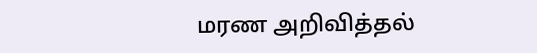மரண அறிவித்தல்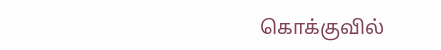கொக்குவில்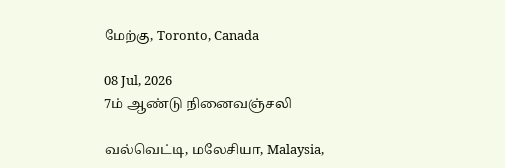மேற்கு, Toronto, Canada

08 Jul, 2026
7ம் ஆண்டு நினைவஞ்சலி

வல்வெட்டி, மலேசியா, Malaysia,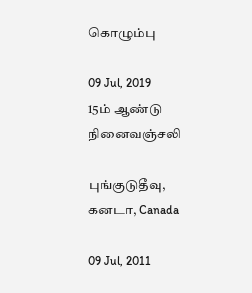கொழும்பு

09 Jul, 2019
15ம் ஆண்டு நினைவஞ்சலி

புங்குடுதீவு, கனடா, Canada

09 Jul, 2011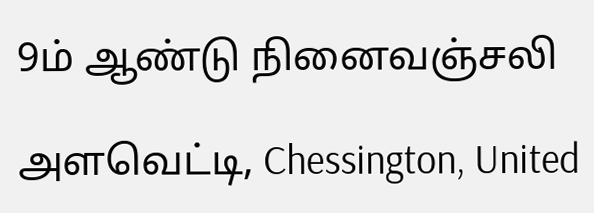9ம் ஆண்டு நினைவஞ்சலி

அளவெட்டி, Chessington, United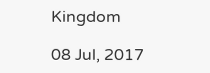Kingdom

08 Jul, 2017